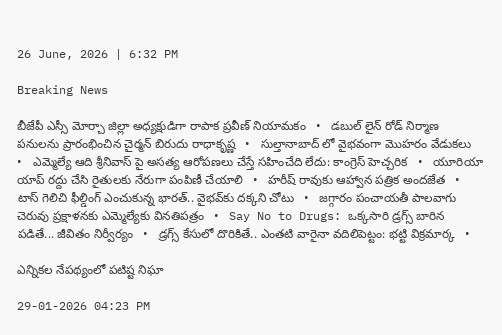26 June, 2026 | 6:32 PM

Breaking News

బీజేపీ ఎస్సీ మోర్చా జిల్లా అధ్యక్షుడిగా రాపాక ప్రవీణ్ నియామకం   •   డబుల్ లైన్ రోడ్ నిర్మాణ పనులను ప్రారంభించిన చైర్మన్ బిరుదు రాధాకృష్ణ   •   సుల్తానాబాద్ లో వైభవంగా మొహరం వేడుకలు   •   ఎమ్మెల్యే ఆది శ్రీనివాస్ పై అసత్య ఆరోపణలు చేస్తే సహించేది లేదు: కాంగ్రెస్ హెచ్చరిక   •   యూరియా యాప్ రద్దు చేసి రైతులకు నేరుగా పంపిణీ చేయాలి   •   హరీష్ రావుకు ఆహ్వాన పత్రిక అందజేత   •   టాస్ గెలిచి ఫీల్డింగ్ ఎంచుకున్న భారత్.. వైభవ్‌కు దక్కని చోటు   •   జగ్గారం పంచాయతీ పాలవాగు చెరువు ప్రక్షాళనకు ఎమ్మెల్యేకు వినతిపత్రం   •   Say No to Drugs: ఒక్కసారి డ్రగ్స్ బారిన పడితే... జీవితం నిర్వీర్యం   •   డ్రగ్స్ కేసులో దొరికితే.. ఎంతటి వారైనా వదిలిపెట్టం: భట్టి విక్రమార్క   •

ఎన్నికల నేపథ్యంలో పటిష్ట నిఘా

29-01-2026 04:23 PM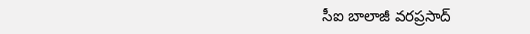సీఐ బాలాజీ వరప్రసాద్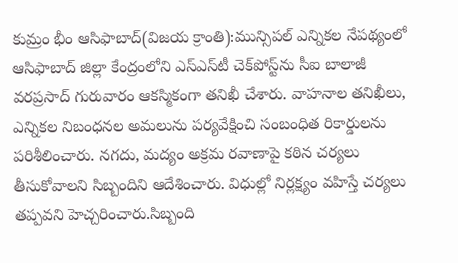కుమ్రం భీం ఆసిఫాబాద్(విజయ క్రాంతి):మున్సిపల్ ఎన్నికల నేపథ్యంలో ఆసిఫాబాద్ జిల్లా కేంద్రంలోని ఎస్ఎస్‌టీ చెక్‌పోస్ట్‌ను సీఐ బాలాజీ వరప్రసాద్ గురువారం ఆకస్మికంగా తనిఖీ చేశారు. వాహనాల తనిఖీలు, ఎన్నికల నిబంధనల అమలును పర్యవేక్షించి సంబంధిత రికార్డులను పరిశీలించారు. నగదు, మద్యం అక్రమ రవాణాపై కఠిన చర్యలు తీసుకోవాలని సిబ్బందిని ఆదేశించారు. విధుల్లో నిర్లక్ష్యం వహిస్తే చర్యలు తప్పవని హెచ్చరించారు.సిబ్బంది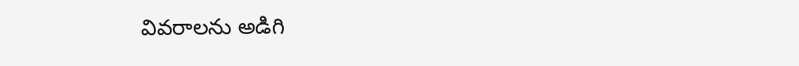వివరాలను అడిగి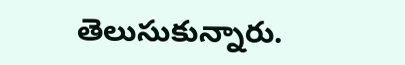తెలుసుకున్నారు.